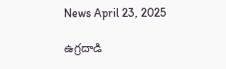News April 23, 2025

ఉగ్రదాడి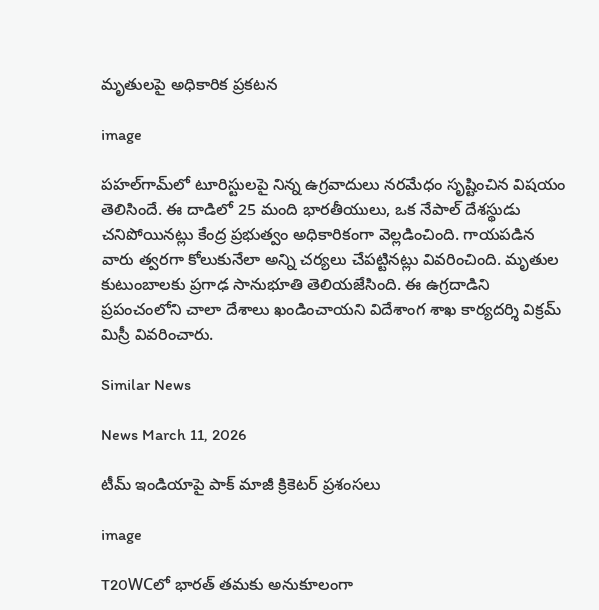మృతులపై అధికారిక ప్రకటన

image

పహల్‌గామ్‌లో టూరిస్టులపై నిన్న ఉగ్రవాదులు నరమేధం సృష్టించిన విషయం తెలిసిందే. ఈ దాడిలో 25 మంది భారతీయులు, ఒక నేపాల్ దేశస్థుడు చనిపోయినట్లు కేంద్ర ప్రభుత్వం అధికారికంగా వెల్లడించింది. గాయపడిన వారు త్వరగా కోలుకునేలా అన్ని చర్యలు చేపట్టినట్లు వివరించింది. మృతుల కుటుంబాలకు ప్రగాఢ సానుభూతి తెలియజేసింది. ఈ ఉగ్రదాడిని ప్రపంచంలోని చాలా దేశాలు ఖండించాయని విదేశాంగ శాఖ కార్యదర్శి విక్రమ్ మిస్రీ వివరించారు.

Similar News

News March 11, 2026

టీమ్ ఇండియాపై పాక్ మాజీ క్రికెటర్ ప్రశంసలు

image

T20WCలో భారత్ తమకు అనుకూలంగా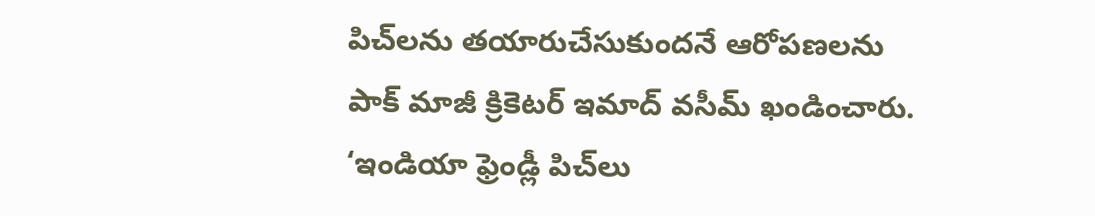పిచ్‌లను తయారుచేసుకుందనే ఆరోపణలను పాక్ మాజీ క్రికెటర్ ఇమాద్ వసీమ్ ఖండించారు. ‘ఇండియా ఫ్రెండ్లీ పిచ్‌లు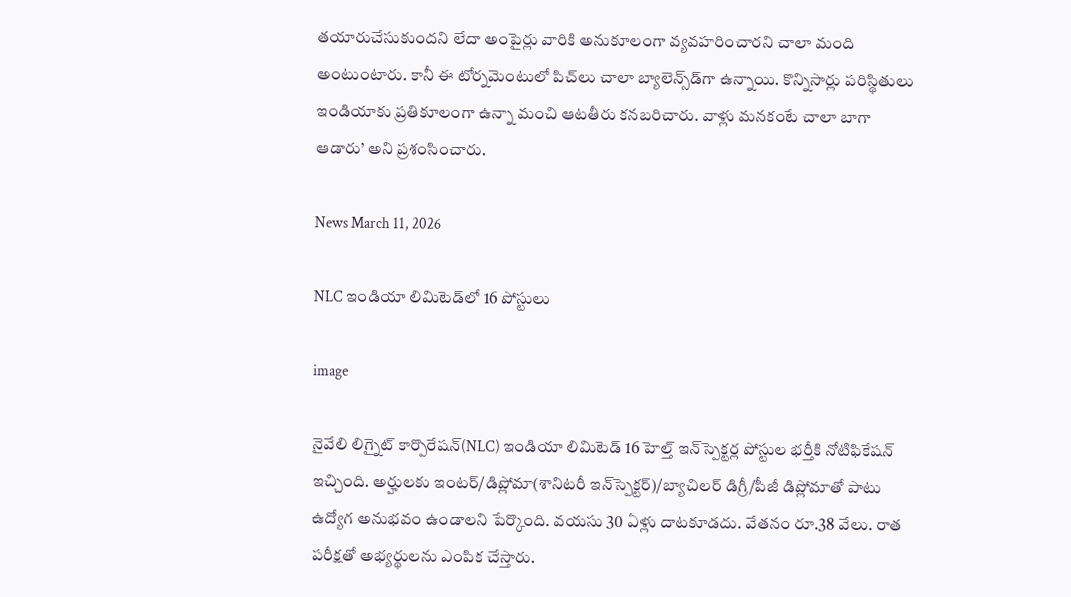తయారుచేసుకుందని లేదా అంపైర్లు వారికి అనుకూలంగా వ్యవహరించారని చాలా మంది అంటుంటారు. కానీ ఈ టోర్నమెంటులో పిచ్‌లు చాలా బ్యాలెన్స్‌డ్‌గా ఉన్నాయి. కొన్నిసార్లు పరిస్థితులు ఇండియాకు ప్రతికూలంగా ఉన్నా మంచి ఆటతీరు కనబరిచారు. వాళ్లు మనకంటే చాలా బాగా ఆడారు’ అని ప్రశంసించారు.

News March 11, 2026

NLC ఇండియా లిమిటెడ్‌లో 16 పోస్టులు

image

నైవేలి లిగ్నైట్ కార్పొరేషన్(NLC) ఇండియా లిమిటెడ్‌ 16 హెల్త్ ఇన్‌స్పెక్టర్ల పోస్టుల భర్తీకి నోటిఫికేషన్ ఇచ్చింది. అర్హులకు ఇంటర్/డిప్లోమా(శానిటరీ ఇన్‌స్పెక్టర్‌)/బ్యాచిలర్ డిగ్రీ/పీజీ డిప్లోమాతో పాటు ఉద్యోగ అనుభవం ఉండాలని పేర్కొంది. వయసు 30 ఏళ్లు దాటకూడదు. వేతనం రూ.38 వేలు. రాత పరీక్షతో అభ్యర్థులను ఎంపిక చేస్తారు.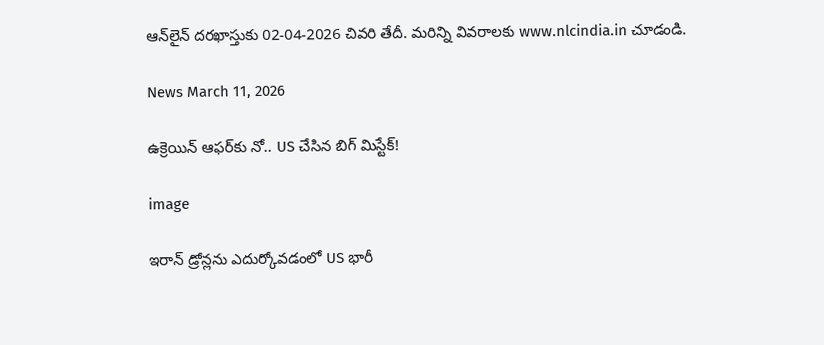ఆన్‌లైన్‌ దరఖాస్తుకు 02-04-2026 చివరి తేదీ. మరిన్ని వివరాలకు www.nlcindia.in చూడండి.

News March 11, 2026

ఉక్రెయిన్ ఆఫర్‌కు నో.. US చేసిన బిగ్ మిస్టేక్!

image

ఇరాన్ డ్రోన్లను ఎదుర్కోవడంలో US భారీ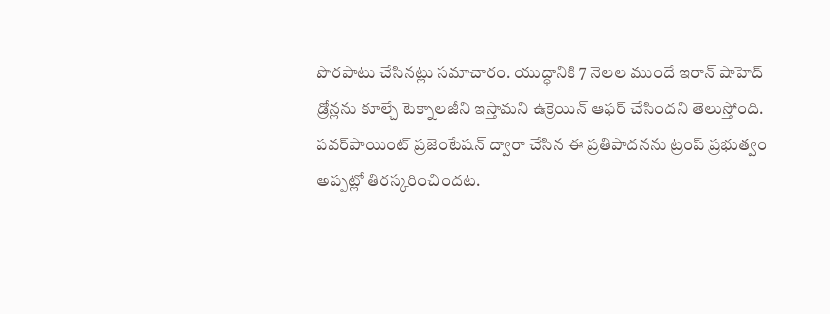పొరపాటు చేసినట్లు సమాచారం. యుద్ధానికి 7 నెలల ముందే ఇరాన్ షాహెద్ డ్రోన్లను కూల్చే టెక్నాలజీని ఇస్తామని ఉక్రెయిన్ ఆఫర్ చేసిందని తెలుస్తోంది. పవర్‌పాయింట్ ప్రజెంటేషన్ ద్వారా చేసిన ఈ ప్రతిపాదనను ట్రంప్ ప్రభుత్వం అప్పట్లో తిరస్కరించిందట.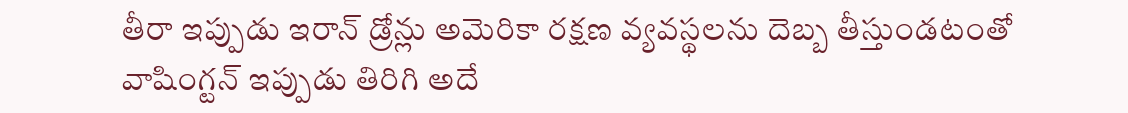తీరా ఇప్పుడు ఇరాన్ డ్రోన్లు అమెరికా రక్షణ వ్యవస్థలను దెబ్బ తీస్తుండటంతో వాషింగ్టన్ ఇప్పుడు తిరిగి అదే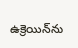ఉక్రెయిన్‌ను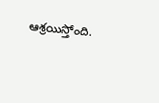ఆశ్రయిస్తోంది.